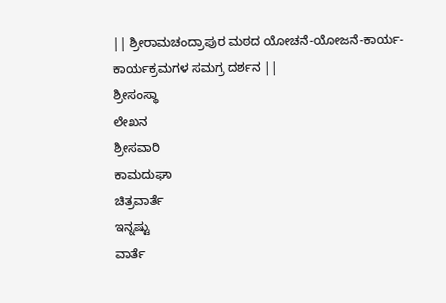|| ಶ್ರೀರಾಮಚಂದ್ರಾಪುರ ಮಠದ ಯೋಚನೆ-ಯೋಜನೆ-ಕಾರ್ಯ-ಕಾರ್ಯಕ್ರಮಗಳ ಸಮಗ್ರ ದರ್ಶನ ||
ಶ್ರೀಸಂಸ್ಥಾ
ಲೇಖನ
ಶ್ರೀಸವಾರಿ
ಕಾಮದುಘಾ
ಚಿತ್ರವಾರ್ತೆ
ಇನ್ನಷ್ಟು
ವಾರ್ತೆ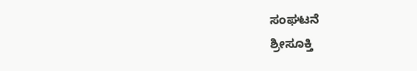ಸಂಘಟನೆ
ಶ್ರೀಸೂಕ್ತಿ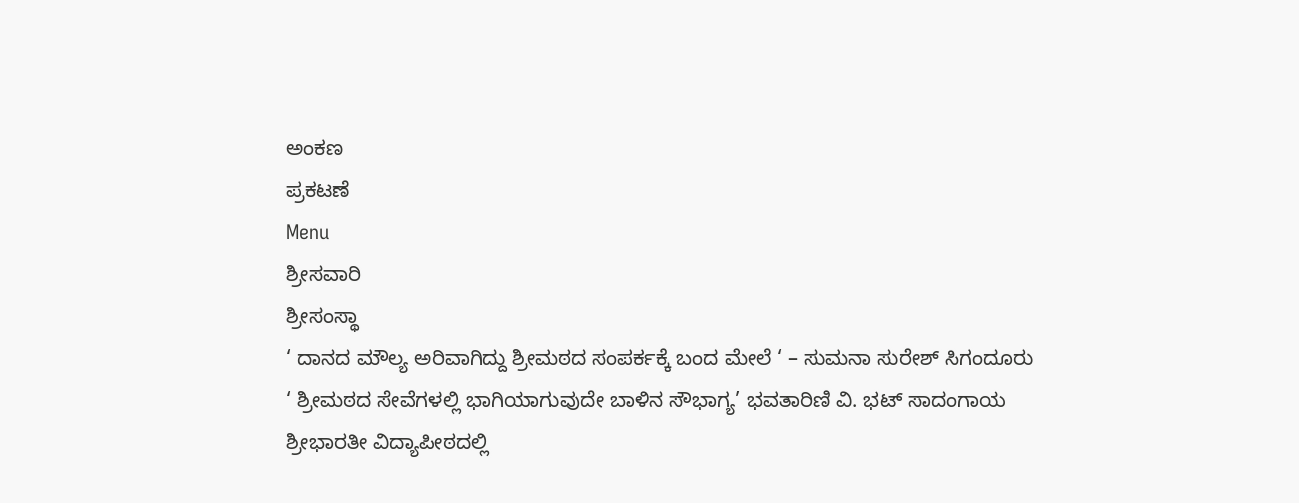ಅಂಕಣ
ಪ್ರಕಟಣೆ
Menu
ಶ್ರೀಸವಾರಿ
ಶ್ರೀಸಂಸ್ಥಾ
‘ ದಾನದ ಮೌಲ್ಯ ಅರಿವಾಗಿದ್ದು ಶ್ರೀಮಠದ ಸಂಪರ್ಕಕ್ಕೆ ಬಂದ ಮೇಲೆ ‘ – ಸುಮನಾ ಸುರೇಶ್ ಸಿಗಂದೂರು
‘ ಶ್ರೀಮಠದ ಸೇವೆಗಳಲ್ಲಿ ಭಾಗಿಯಾಗುವುದೇ ಬಾಳಿನ ಸೌಭಾಗ್ಯ’ ಭವತಾರಿಣಿ ವಿ. ಭಟ್ ಸಾದಂಗಾಯ
ಶ್ರೀಭಾರತೀ ವಿದ್ಯಾಪೀಠದಲ್ಲಿ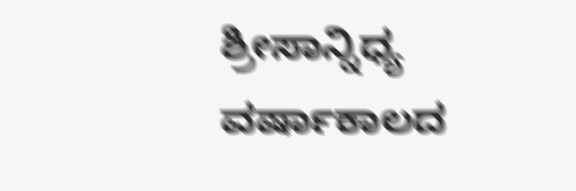ಶ್ರೀಸಾನ್ನಿಧ್ಯ
ವರ್ಷಾಕಾಲದ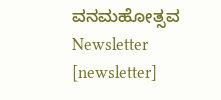ವನಮಹೋತ್ಸವ
Newsletter
[newsletter]